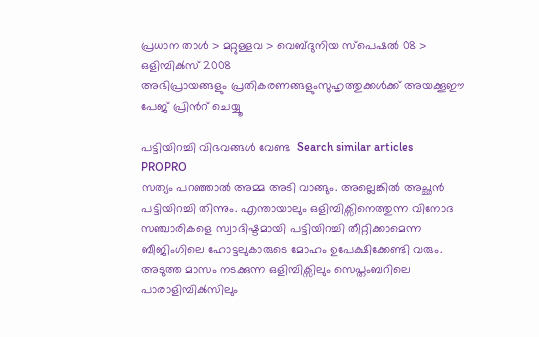പ്രധാന താള്‍ > മറ്റുള്ളവ > വെബ്‌ദുനിയ സ്പെഷല്‍ 08 > ഒളിമ്പിക്‍സ് 2008
അഭിപ്രായങ്ങളും പ്രതികരണങ്ങളുംസുഹൃത്തുക്കള്‍ക്ക് അയക്കൂഈ പേജ് പ്രിന്‍റ് ചെയ്യൂ

പട്ടിയിറച്ചി വിഭവങ്ങള്‍ വേണ്ട  Search similar articles
PROPRO
സത്യം പറഞ്ഞാല്‍ അമ്മ അടി വാങ്ങും. അല്ലെങ്കില്‍ അച്ഛന്‍ പട്ടിയിറച്ചി തിന്നും. എന്തായാലും ഒളിമ്പിക്സിനെത്തുന്ന വിനോദ സഞ്ചാരികളെ സ്വാദിഷ്ടമായി പട്ടിയിറച്ചി തീറ്റിക്കാമെന്ന ബീജിംഗിലെ ഹോട്ടലുകാരുടെ മോഹം ഉപേക്ഷിക്കേണ്ടി വരും. അടുത്ത മാസം നടക്കുന്ന ഒളിമ്പിക്സിലും സെപ്തംബറിലെ പാരാളിമ്പിക്‍സിലും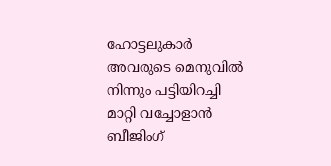ഹോട്ടലുകാര്‍ അവരുടെ മെനുവില്‍ നിന്നും പട്ടിയിറച്ചി മാറ്റി വച്ചോളാന്‍ ബീജിംഗ്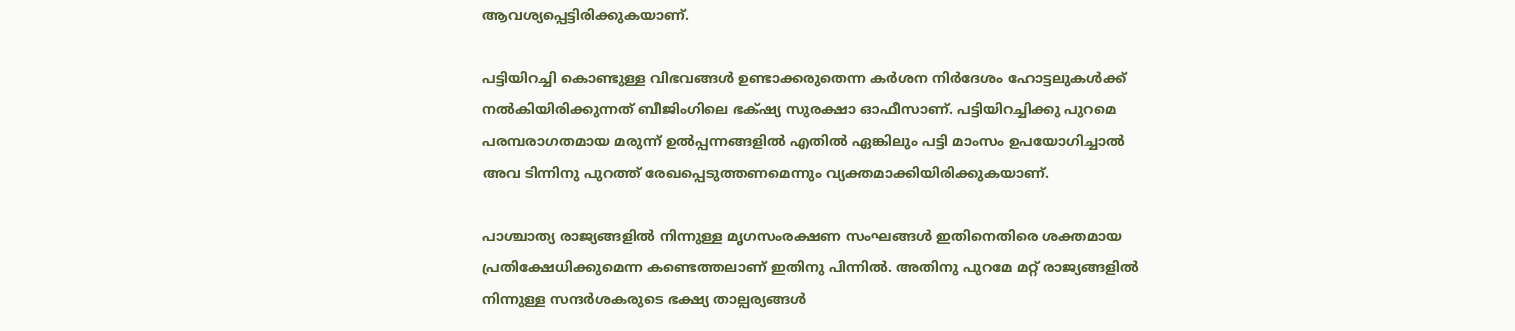ആവശ്യപ്പെട്ടിരിക്കുകയാണ്.

പട്ടിയിറച്ചി കൊണ്ടുള്ള വിഭവങ്ങള്‍ ഉണ്ടാക്കരുതെന്ന കര്‍ശന നിര്‍ദേശം ഹോട്ടലുകള്‍ക്ക് നല്‍കിയിരിക്കുന്നത് ബീജിംഗിലെ ഭക്‍‌ഷ്യ സുരക്ഷാ ഓഫീസാണ്. പട്ടിയിറച്ചിക്കു പുറമെ പരമ്പരാഗതമായ മരുന്ന് ഉല്‍പ്പന്നങ്ങളില്‍ എതില്‍ ഏങ്കിലും പട്ടി മാംസം ഉപയോഗിച്ചാല്‍ അവ ടിന്നിനു പുറത്ത് രേഖപ്പെടുത്തണമെന്നും വ്യക്തമാക്കിയിരിക്കുകയാണ്.

പാശ്ചാത്യ രാജ്യങ്ങളില്‍ നിന്നുള്ള മൃഗസംരക്ഷണ സംഘങ്ങള്‍ ഇതിനെതിരെ ശക്തമായ പ്രതിക്ഷേധിക്കുമെന്ന കണ്ടെത്തലാണ് ഇതിനു പിന്നില്‍. അതിനു പുറമേ മറ്റ് രാജ്യങ്ങളില്‍ നിന്നുള്ള സന്ദര്‍ശകരുടെ ഭക്ഷ്യ താല്പര്യങ്ങള്‍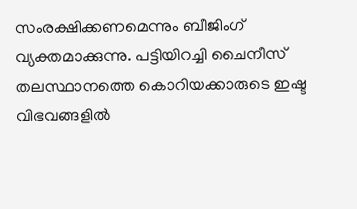സംരക്ഷിക്കണമെന്നും ബീജിംഗ് വ്യക്തമാക്കുന്നു. പട്ടിയിറച്ചി ചൈനീസ് തലസ്ഥാനത്തെ കൊറിയക്കാരുടെ ഇഷ്ട വിഭവങ്ങളില്‍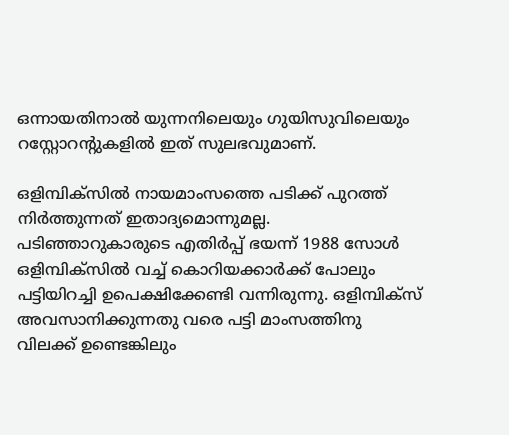ഒന്നായതിനാല്‍ യുന്നനിലെയും ഗുയിസുവിലെയും റസ്റ്റോറന്‍റുകളില്‍ ഇത് സുലഭവുമാണ്.

ഒളിമ്പിക്‍സില്‍ നായമാംസത്തെ പടിക്ക് പുറത്ത് നിര്‍ത്തുന്നത് ഇതാദ്യമൊന്നുമല്ല. പടിഞ്ഞാറുകാരുടെ എതിര്‍പ്പ് ഭയന്ന് 1988 സോള്‍ ഒളിമ്പിക്‍സില്‍ വച്ച് കൊറിയക്കാര്‍ക്ക് പോലും പട്ടിയിറച്ചി ഉപെക്ഷിക്കേണ്ടി വന്നിരുന്നു. ഒളിമ്പിക്‍സ് അവസാനിക്കുന്നതു വരെ പട്ടി മാംസത്തിനു വിലക്ക് ഉണ്ടെങ്കിലും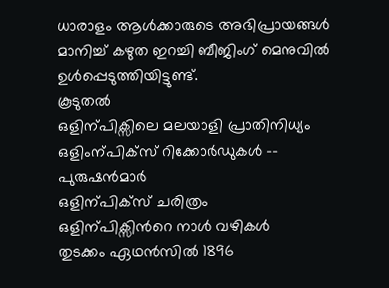ധാരാളം ആള്‍ക്കാരുടെ അഭിപ്രായങ്ങള്‍ മാനിച്ച് കഴുത ഇറച്ചി ബീജിംഗ് മെനുവില്‍ ഉള്‍പ്പെടുത്തിയിട്ടുണ്ട്.
കൂടുതല്‍
ഒളിന്പിക്സിലെ മലയാളി പ്രാതിനിധ്യം
ഒളിംന്പിക്സ് റിക്കോര്‍ഡുകള്‍ -- പുരുഷന്‍മാര്‍
ഒളിന്പിക്സ് ചരിത്രം
ഒളിന്പിക്സിന്‍റെ നാള്‍ വഴികള്‍
തുടക്കം ഏഥന്‍സില്‍ 1896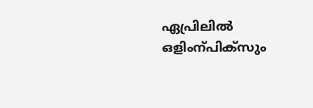ഏപ്രിലില്‍
ഒളിംന്പിക്സും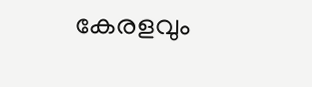കേരളവും